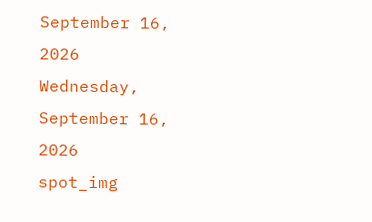September 16, 2026
Wednesday, September 16, 2026
spot_img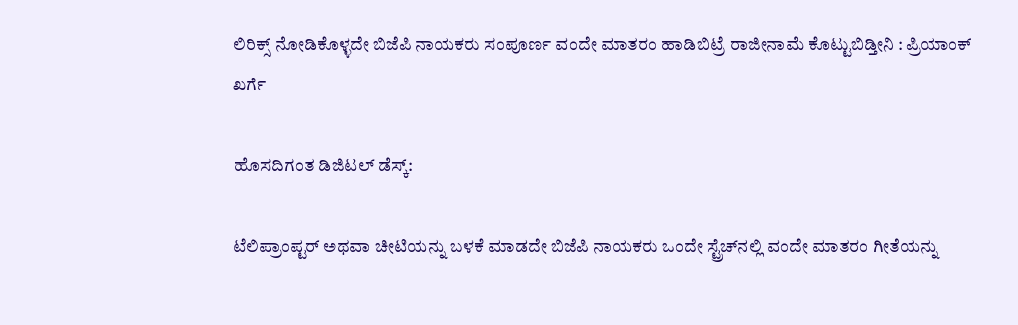ಲಿರಿಕ್ಸ್‌ ನೋಡಿಕೊಳ್ಳದೇ ಬಿಜೆಪಿ ನಾಯಕರು ಸಂಪೂರ್ಣ ವಂದೇ ಮಾತರಂ ಹಾಡಿಬಿಟ್ರೆ ರಾಜೀನಾಮೆ ಕೊಟ್ಟುಬಿಡ್ತೀನಿ : ಪ್ರಿಯಾಂಕ್‌ ಖರ್ಗೆ

ಹೊಸದಿಗಂತ ಡಿಜಿಟಲ್‌ ಡೆಸ್ಕ್‌:

ಟೆಲಿಪ್ರಾಂಪ್ಟರ್‌ ಅಥವಾ ಚೀಟಿಯನ್ನು ಬಳಕೆ ಮಾಡದೇ ಬಿಜೆಪಿ ನಾಯಕರು ಒಂದೇ ಸ್ಟ್ರೆಚ್‌ನಲ್ಲಿ ವಂದೇ ಮಾತರಂ ಗೀತೆಯನ್ನು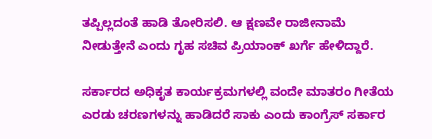ತಪ್ಪಿಲ್ಲದಂತೆ ಹಾಡಿ ತೋರಿಸಲಿ. ಆ ಕ್ಷಣವೇ ರಾಜೀನಾಮೆ ನೀಡುತ್ತೇನೆ ಎಂದು ಗೃಹ ಸಚಿವ ಪ್ರಿಯಾಂಕ್‌ ಖರ್ಗೆ ಹೇಳಿದ್ದಾರೆ.

ಸರ್ಕಾರದ ಅಧಿಕೃತ ಕಾರ್ಯಕ್ರಮಗಳಲ್ಲಿ ವಂದೇ ಮಾತರಂ ಗೀತೆಯ ಎರಡು ಚರಣಗಳನ್ನು ಹಾಡಿದರೆ ಸಾಕು ಎಂದು ಕಾಂಗ್ರೆಸ್‌ ಸರ್ಕಾರ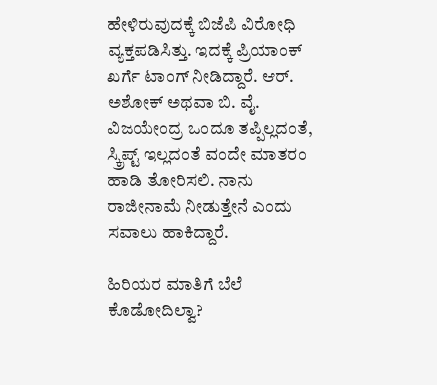ಹೇಳಿರುವುದಕ್ಕೆ ಬಿಜೆಪಿ ವಿರೋಧಿ ವ್ಯಕ್ತಪಡಿಸಿತ್ತು. ಇದಕ್ಕೆ ಪ್ರಿಯಾಂಕ್‌ ಖರ್ಗೆ ಟಾಂಗ್‌ ನೀಡಿದ್ದಾರೆ. ಆರ್‌. ಅಶೋಕ್‌ ಅಥವಾ ಬಿ. ವೈ. ವಿಜಯೇಂದ್ರ ಒಂದೂ ತಪ್ಪಿಲ್ಲದಂತೆ, ಸ್ಕ್ರಿಪ್ಟ್‌ ಇಲ್ಲದಂತೆ ವಂದೇ ಮಾತರಂ ಹಾಡಿ ತೋರಿಸಲಿ. ನಾನು ರಾಜೀನಾಮೆ ನೀಡುತ್ತೇನೆ ಎಂದು ಸವಾಲು ಹಾಕಿದ್ದಾರೆ.

ಹಿರಿಯರ ಮಾತಿಗೆ ಬೆಲೆ ಕೊಡೋದಿಲ್ವಾ?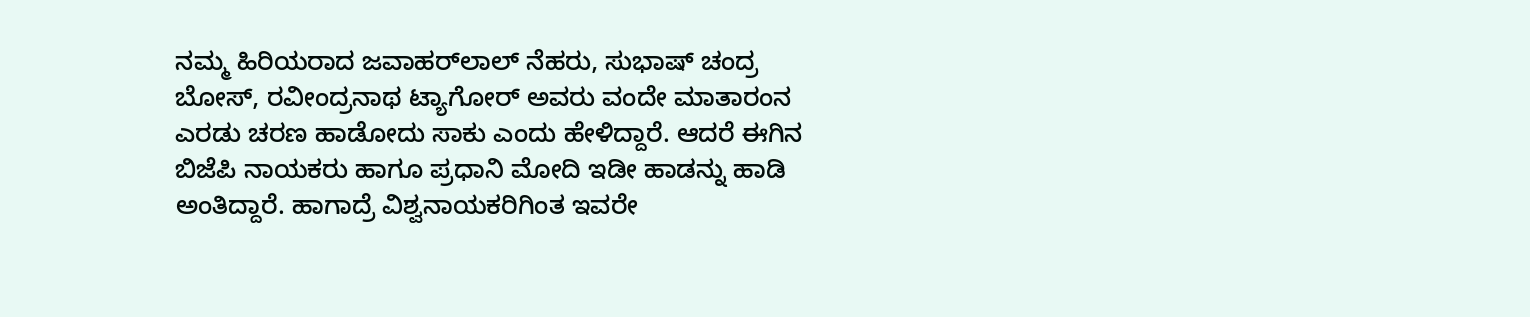ನಮ್ಮ ಹಿರಿಯರಾದ ಜವಾಹರ್‌ಲಾಲ್‌ ನೆಹರು, ಸುಭಾಷ್‌ ಚಂದ್ರ ಬೋಸ್‌, ರವೀಂದ್ರನಾಥ ಟ್ಯಾಗೋರ್‌ ಅವರು ವಂದೇ ಮಾತಾರಂನ ಎರಡು ಚರಣ ಹಾಡೋದು ಸಾಕು ಎಂದು ಹೇಳಿದ್ದಾರೆ. ಆದರೆ ಈಗಿನ ಬಿಜೆಪಿ ನಾಯಕರು ಹಾಗೂ ಪ್ರಧಾನಿ ಮೋದಿ ಇಡೀ ಹಾಡನ್ನು ಹಾಡಿ ಅಂತಿದ್ದಾರೆ. ಹಾಗಾದ್ರೆ ವಿಶ್ವನಾಯಕರಿಗಿಂತ ಇವರೇ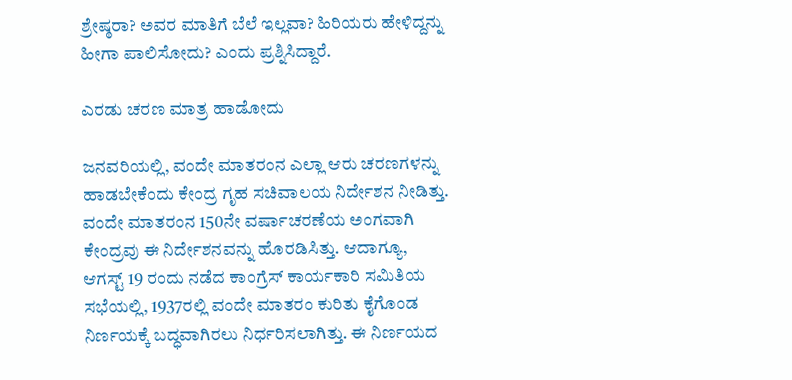ಶ್ರೇಷ್ಠರಾ? ಅವರ ಮಾತಿಗೆ ಬೆಲೆ ಇಲ್ಲವಾ? ಹಿರಿಯರು ಹೇಳಿದ್ದನ್ನು ಹೀಗಾ ಪಾಲಿಸೋದು? ಎಂದು ಪ್ರಶ್ನಿಸಿದ್ದಾರೆ.

ಎರಡು ಚರಣ ಮಾತ್ರ ಹಾಡೋದು

ಜನವರಿಯಲ್ಲಿ, ವಂದೇ ಮಾತರಂನ ಎಲ್ಲಾ ಆರು ಚರಣಗಳನ್ನು ಹಾಡಬೇಕೆಂದು ಕೇಂದ್ರ ಗೃಹ ಸಚಿವಾಲಯ ನಿರ್ದೇಶನ ನೀಡಿತ್ತು. ವಂದೇ ಮಾತರಂನ 150ನೇ ವರ್ಷಾಚರಣೆಯ ಅಂಗವಾಗಿ ಕೇಂದ್ರವು ಈ ನಿರ್ದೇಶನವನ್ನು ಹೊರಡಿಸಿತ್ತು. ಆದಾಗ್ಯೂ, ಆಗಸ್ಟ್ 19 ರಂದು ನಡೆದ ಕಾಂಗ್ರೆಸ್ ಕಾರ್ಯಕಾರಿ ಸಮಿತಿಯ ಸಭೆಯಲ್ಲಿ, 1937ರಲ್ಲಿ ವಂದೇ ಮಾತರಂ ಕುರಿತು ಕೈಗೊಂಡ ನಿರ್ಣಯಕ್ಕೆ ಬದ್ಧವಾಗಿರಲು ನಿರ್ಧರಿಸಲಾಗಿತ್ತು. ಈ ನಿರ್ಣಯದ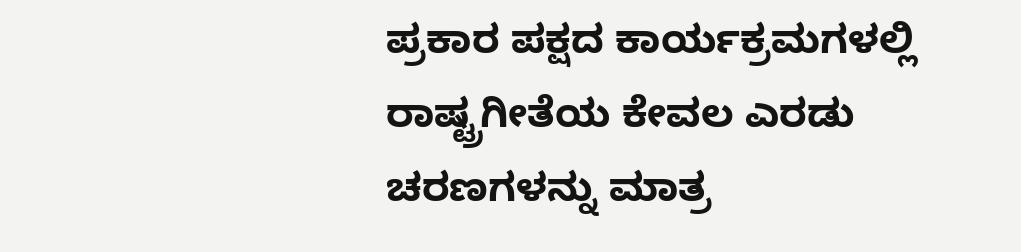ಪ್ರಕಾರ ಪಕ್ಷದ ಕಾರ್ಯಕ್ರಮಗಳಲ್ಲಿ ರಾಷ್ಟ್ರಗೀತೆಯ ಕೇವಲ ಎರಡು ಚರಣಗಳನ್ನು ಮಾತ್ರ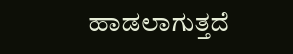ಹಾಡಲಾಗುತ್ತದೆ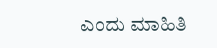ಎಂದು ಮಾಹಿತಿ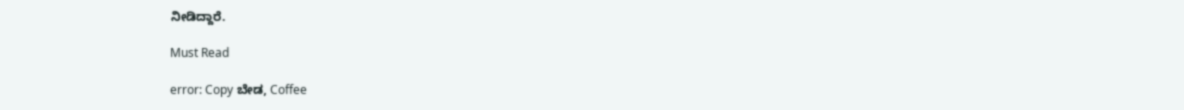ನೀಡಿದ್ದಾರೆ.

Must Read

error: Copy ಬೇಡ, Coffee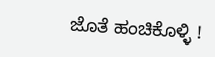ಜೊತೆ ಹಂಚಿಕೊಳ್ಳಿ !